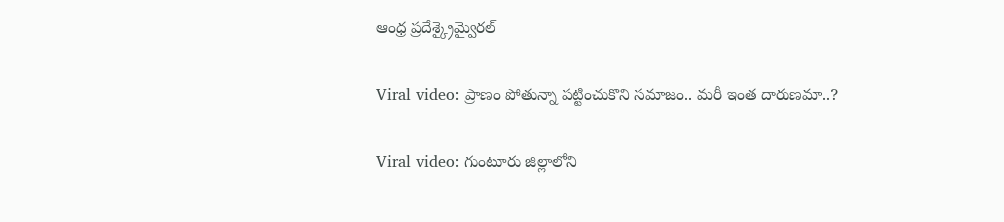ఆంధ్ర ప్రదేశ్క్రైమ్వైరల్

Viral video: ప్రాణం పోతున్నా పట్టించుకొని సమాజం.. మరీ ఇంత దారుణమా..?

Viral video: గుంటూరు జిల్లాలోని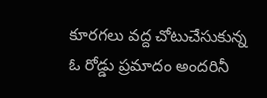కూరగలు వద్ద చోటుచేసుకున్న ఓ రోడ్డు ప్రమాదం అందరినీ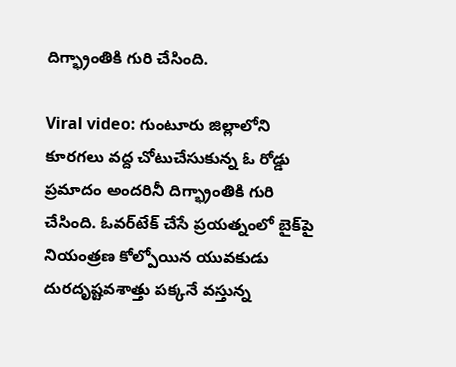దిగ్భ్రాంతికి గురి చేసింది.

Viral video: గుంటూరు జిల్లాలోని కూరగలు వద్ద చోటుచేసుకున్న ఓ రోడ్డు ప్రమాదం అందరినీ దిగ్భ్రాంతికి గురి చేసింది. ఓవర్‌టేక్ చేసే ప్రయత్నంలో బైక్‌పై నియంత్రణ కోల్పోయిన యువకుడు దురదృష్టవశాత్తు పక్కనే వస్తున్న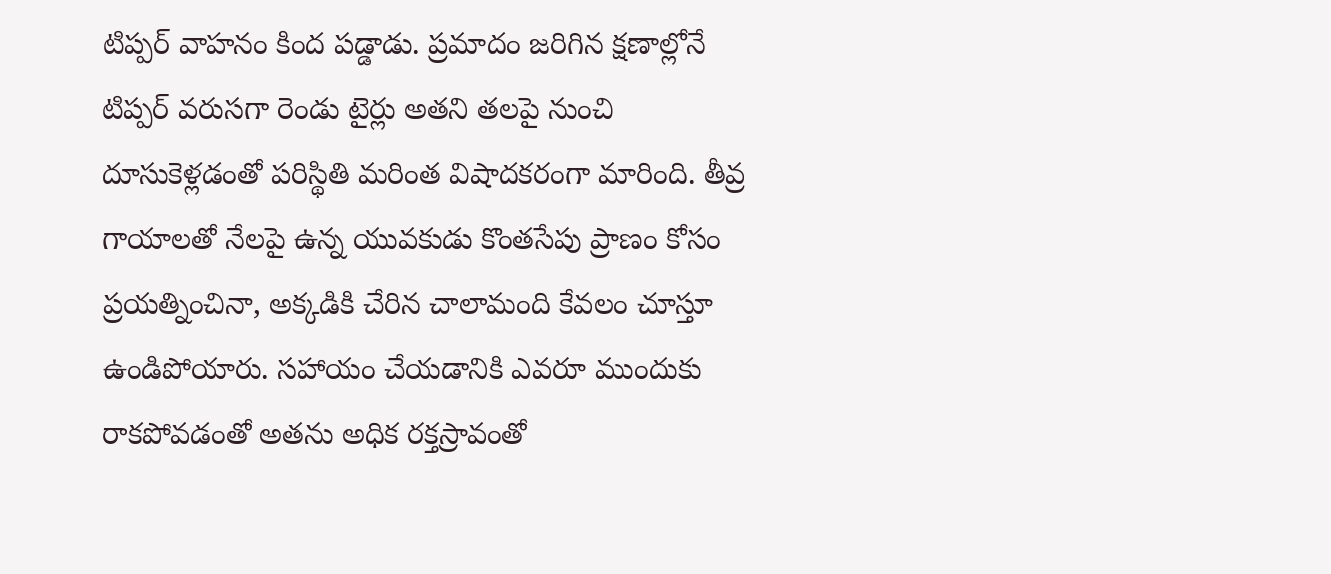టిప్పర్ వాహనం కింద పడ్డాడు. ప్రమాదం జరిగిన క్షణాల్లోనే టిప్పర్ వరుసగా రెండు టైర్లు అతని తలపై నుంచి దూసుకెళ్లడంతో పరిస్థితి మరింత విషాదకరంగా మారింది. తీవ్ర గాయాలతో నేలపై ఉన్న యువకుడు కొంతసేపు ప్రాణం కోసం ప్రయత్నించినా, అక్కడికి చేరిన చాలామంది కేవలం చూస్తూ ఉండిపోయారు. సహాయం చేయడానికి ఎవరూ ముందుకు రాకపోవడంతో అతను అధిక రక్తస్రావంతో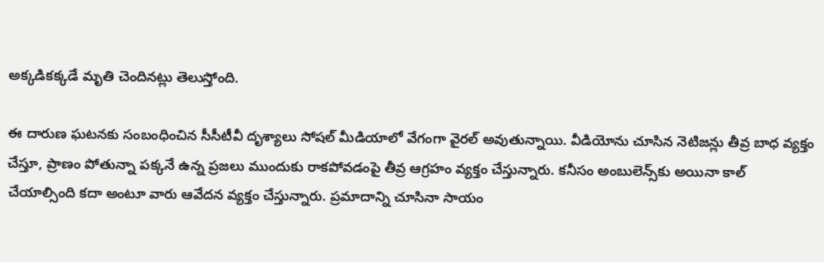అక్కడికక్కడే మృతి చెందినట్లు తెలుస్తోంది.

ఈ దారుణ ఘటనకు సంబంధించిన సీసీటీవీ దృశ్యాలు సోషల్ మీడియాలో వేగంగా వైరల్ అవుతున్నాయి. వీడియోను చూసిన నెటిజన్లు తీవ్ర బాధ వ్యక్తం చేస్తూ, ప్రాణం పోతున్నా పక్కనే ఉన్న ప్రజలు ముందుకు రాకపోవడంపై తీవ్ర ఆగ్రహం వ్యక్తం చేస్తున్నారు. కనీసం అంబులెన్స్‌కు అయినా కాల్ చేయాల్సింది కదా అంటూ వారు ఆవేదన వ్యక్తం చేస్తున్నారు. ప్రమాదాన్ని చూసినా సాయం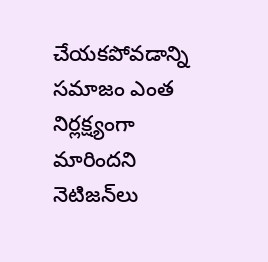చేయకపోవడాన్ని సమాజం ఎంత నిర్లక్ష్యంగా మారిందని నెటిజన్‌లు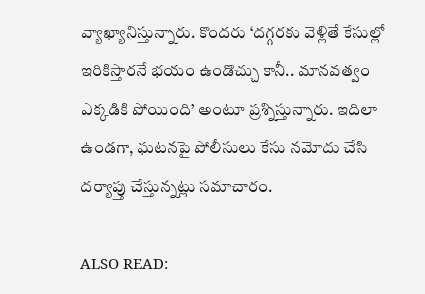వ్యాఖ్యానిస్తున్నారు. కొందరు ‘దగ్గరకు వెళ్లితే కేసుల్లో ఇరికిస్తారనే భయం ఉండొచ్చు కానీ.. మానవత్వం ఎక్కడికి పోయింది’ అంటూ ప్రశ్నిస్తున్నారు. ఇదిలా ఉండగా, ఘటనపై పోలీసులు కేసు నమోదు చేసి దర్యాప్తు చేస్తున్నట్లు సమాచారం.

ALSO READ: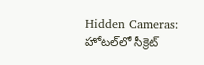Hidden Cameras: హోటల్‌లో సీక్రెట్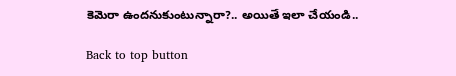కెమెరా ఉందనుకుంటున్నారా?.. అయితే ఇలా చేయండి..

Back to top button